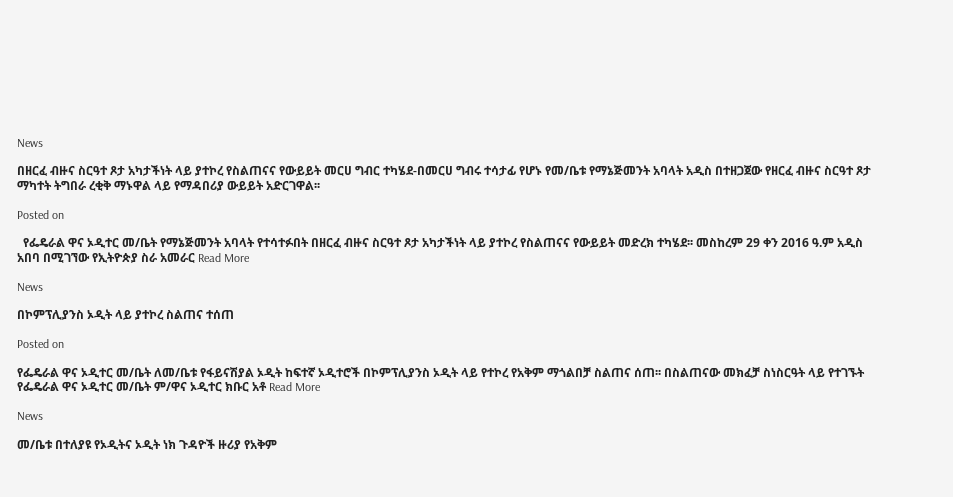News

በዘርፈ ብዙና ስርዓተ ጾታ አካታችነት ላይ ያተኮረ የስልጠናና የውይይት መርሀ ግብር ተካሄደ-በመርሀ ግብሩ ተሳታፊ የሆኑ የመ/ቤቱ የማኔጅመንት አባላት አዲስ በተዘጋጀው የዘርፈ ብዙና ስርዓተ ጾታ ማካተት ትግበራ ረቂቅ ማኑዋል ላይ የማዳበሪያ ውይይት አድርገዋል፡፡

Posted on

  የፌዴራል ዋና ኦዲተር መ/ቤት የማኔጅመንት አባላት የተሳተፉበት በዘርፈ ብዙና ስርዓተ ጾታ አካታችነት ላይ ያተኮረ የስልጠናና የውይይት መድረክ ተካሄደ፡፡ መስከረም 29 ቀን 2016 ዓ.ም አዲስ አበባ በሚገኘው የኢትዮጵያ ስራ አመራር Read More

News

በኮምፕሊያንስ ኦዲት ላይ ያተኮረ ስልጠና ተሰጠ

Posted on

የፌዴራል ዋና ኦዲተር መ/ቤት ለመ/ቤቱ የፋይናሽያል ኦዲት ከፍተኛ ኦዲተሮች በኮምፕሊያንስ ኦዲት ላይ የተኮረ የአቅም ማጎልበቻ ስልጠና ሰጠ፡፡ በስልጠናው መክፈቻ ስነስርዓት ላይ የተገኙት የፌዴራል ዋና ኦዲተር መ/ቤት ም/ዋና ኦዲተር ክቡር አቶ Read More

News

መ/ቤቱ በተለያዩ የኦዲትና ኦዲት ነክ ጉዳዮች ዙሪያ የአቅም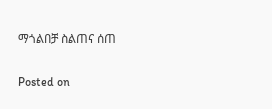ማጎልበቻ ስልጠና ሰጠ

Posted on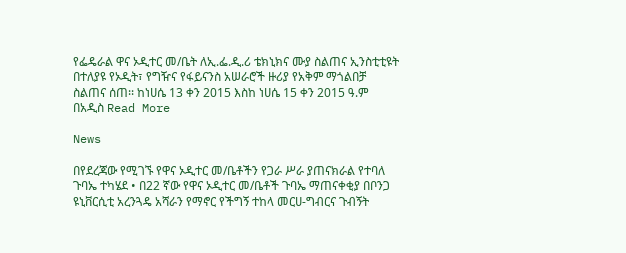የፌዴራል ዋና ኦዲተር መ/ቤት ለኢ.ፌ.ዲ.ሪ ቴክኒክና ሙያ ስልጠና ኢንስቲቲዩት በተለያዩ የኦዲት፣ የግዥና የፋይናንስ አሠራሮች ዙሪያ የአቅም ማጎልበቻ ስልጠና ሰጠ፡፡ ከነሀሴ 13 ቀን 2015 እስከ ነሀሴ 15 ቀን 2015 ዓ.ም በአዲስ Read More

News

በየደረጃው የሚገኙ የዋና ኦዲተር መ/ቤቶችን የጋራ ሥራ ያጠናክራል የተባለ ጉባኤ ተካሄደ • በ22 ኛው የዋና ኦዲተር መ/ቤቶች ጉባኤ ማጠናቀቂያ በቦንጋ ዩኒቨርሲቲ አረንጓዴ አሻራን የማኖር የችግኝ ተከላ መርሀ-ግብርና ጉብኝት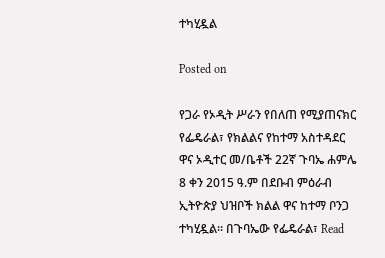ተካሂዷል

Posted on

የጋራ የኦዲት ሥራን የበለጠ የሚያጠናክር የፌዴራል፣ የክልልና የከተማ አስተዳደር ዋና ኦዲተር መ/ቤቶች 22ኛ ጉባኤ ሐምሌ 8 ቀን 2015 ዓ.ም በደቡብ ምዕራብ ኢትዮጵያ ህዝቦች ክልል ዋና ከተማ ቦንጋ ተካሂዷል፡፡ በጉባኤው የፌዴራል፣ Read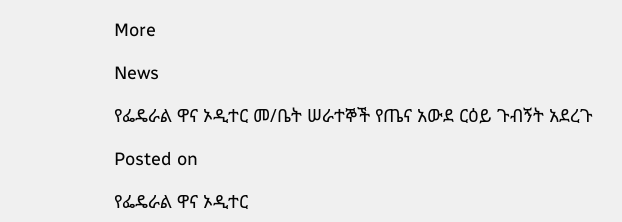More

News

የፌዴራል ዋና ኦዲተር መ/ቤት ሠራተኞች የጤና አውደ ርዕይ ጉብኝት አደረጉ

Posted on

የፌዴራል ዋና ኦዲተር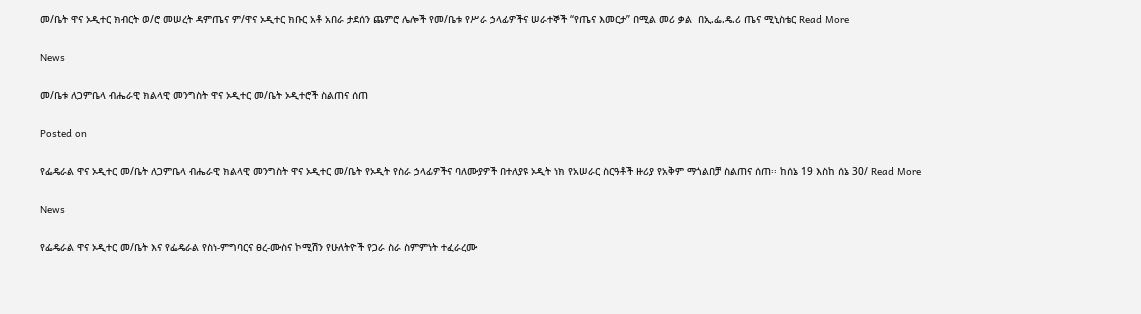መ/ቤት ዋና ኦዲተር ክብርት ወ/ሮ መሠረት ዳምጤና ም/ዋና ኦዲተር ክቡር አቶ አበራ ታደሰን ጨምሮ ሌሎች የመ/ቤቱ የሥራ ኃላፊዎችና ሠራተኞች “የጤና እመርታ” በሚል መሪ ቃል  በኢ.ፌ.ዴ.ሪ ጤና ሚኒስቴር Read More

News

መ/ቤቱ ለጋምቤላ ብሔራዊ ክልላዊ መንግስት ዋና ኦዲተር መ/ቤት ኦዲተሮች ስልጠና ሰጠ

Posted on

የፌዴራል ዋና ኦዲተር መ/ቤት ለጋምቤላ ብሔራዊ ክልላዊ መንግስት ዋና ኦዲተር መ/ቤት የኦዲት የስራ ኃላፊዎችና ባለሙያዎች በተለያዩ ኦዲት ነክ የአሠራር ስርዓቶች ዙሪያ የአቅም ማጎልበቻ ስልጠና ሰጠ፡፡ ከሰኔ 19 እስከ ሰኔ 30/ Read More

News

የፌዴራል ዋና ኦዲተር መ/ቤት እና የፌዴራል የስነ-ምግባርና ፀረ-ሙስና ኮሚሽን የሁለትዮች የጋራ ስራ ስምምነት ተፈራረሙ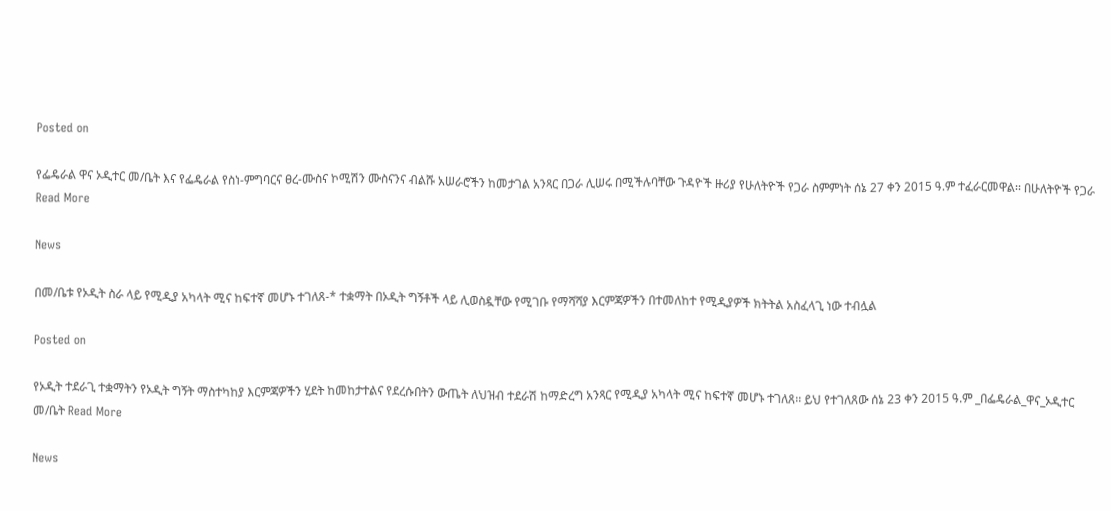Posted on

የፌዴራል ዋና ኦዲተር መ/ቤት እና የፌዴራል የስነ-ምግባርና ፀረ-ሙስና ኮሚሽን ሙስናንና ብልሹ አሠራሮችን ከመታገል አንጻር በጋራ ሊሠሩ በሚችሉባቸው ጉዳዮች ዙሪያ የሁለትዮች የጋራ ስምምነት ሰኔ 27 ቀን 2015 ዓ.ም ተፈራርመዋል፡፡ በሁለትዮች የጋራ Read More

News

በመ/ቤቱ የኦዲት ስራ ላይ የሚዲያ አካላት ሚና ከፍተኛ መሆኑ ተገለጸ-* ተቋማት በኦዲት ግኝቶች ላይ ሊወስዷቸው የሚገቡ የማሻሻያ እርምጃዎችን በተመለከተ የሚዲያዎች ክትትል አስፈላጊ ነው ተብሏል

Posted on

የኦዲት ተደራጊ ተቋማትን የኦዲት ግኝት ማስተካከያ እርምጃዎችን ሂደት ከመከታተልና የደረሱበትን ውጤት ለህዝብ ተደራሽ ከማድረግ አንጻር የሚዲያ አካላት ሚና ከፍተኛ መሆኑ ተገለጸ፡፡ ይህ የተገለጸው ሰኔ 23 ቀን 2015 ዓ.ም _በፌዴራል_ዋና_ኦዲተር መ/ቤት Read More

News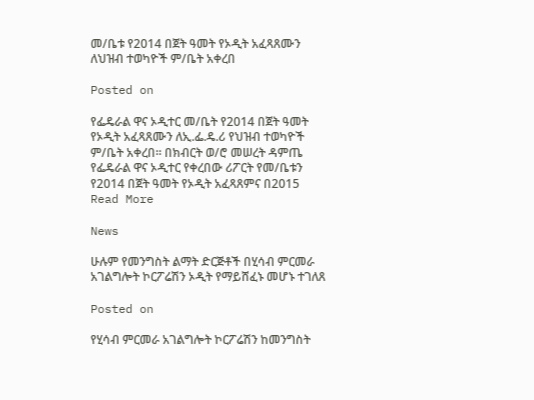መ/ቤቱ የ2014 በጀት ዓመት የኦዲት አፈጻጸሙን ለህዝብ ተወካዮች ም/ቤት አቀረበ

Posted on

የፌዴራል ዋና ኦዲተር መ/ቤት የ2014 በጀት ዓመት የኦዲት አፈጻጸሙን ለኢ.ፌ.ዴ.ሪ የህዝብ ተወካዮች ም/ቤት አቀረበ፡፡ በክብርት ወ/ሮ መሠረት ዳምጤ የፌዴራል ዋና ኦዲተር የቀረበው ሪፖርት የመ/ቤቱን የ2014 በጀት ዓመት የኦዲት አፈጻጸምና በ2015 Read More

News

ሁሉም የመንግስት ልማት ድርጅቶች በሂሳብ ምርመራ አገልግሎት ኮርፖሬሽን ኦዲት የማይሸፈኑ መሆኑ ተገለጸ

Posted on

የሂሳብ ምርመራ አገልግሎት ኮርፖሬሽን ከመንግስት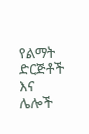የልማት ድርጅቶች እና ሌሎች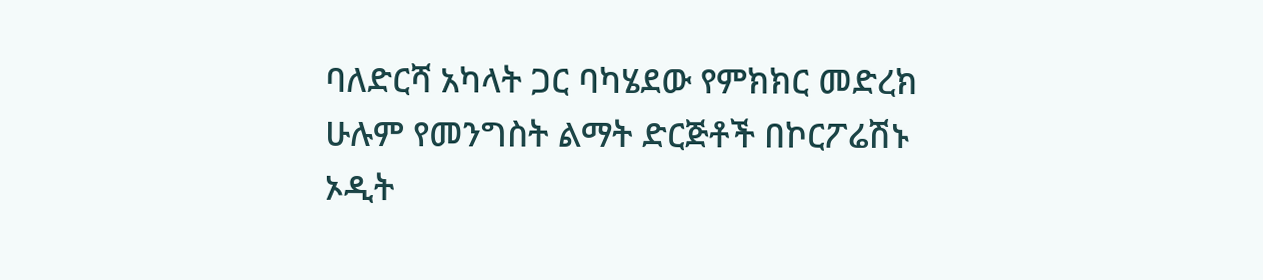ባለድርሻ አካላት ጋር ባካሄደው የምክክር መድረክ ሁሉም የመንግስት ልማት ድርጅቶች በኮርፖሬሽኑ ኦዲት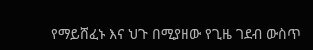የማይሸፈኑ እና ህጉ በሚያዘው የጊዜ ገደብ ውስጥ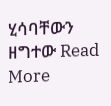ሂሳባቸውን ዘግተው Read More